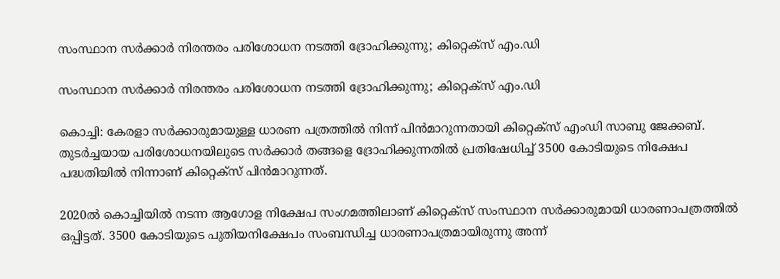സംസ്ഥാന സർക്കാർ നിരന്തരം പരിശോധന നടത്തി ദ്രോഹിക്കുന്നു; കിറ്റെക്‌സ് എം.ഡി

സംസ്ഥാന സർക്കാർ നിരന്തരം പരിശോധന നടത്തി ദ്രോഹിക്കുന്നു; കിറ്റെക്‌സ് എം.ഡി

കൊച്ചി: കേരളാ സർക്കാരുമായുള്ള ധാരണ പത്രത്തിൽ നിന്ന് പിന്‍മാറുന്നതായി കിറ്റെക്‌സ് എംഡി സാബു ജേക്കബ്. തുടര്‍ച്ചയായ പരിശോധനയിലുടെ സർക്കാർ തങ്ങളെ ദ്രോഹിക്കുന്നതിൽ പ്രതിഷേധിച്ച്‌ 3500 കോടിയുടെ നിക്ഷേപ പദ്ധതിയില്‍ നിന്നാണ് കിറ്റെക്‌സ് പിന്‍മാറുന്നത്.

2020ല്‍ കൊച്ചിയില്‍ നടന്ന ആഗോള നിക്ഷേപ സംഗമത്തിലാണ് കിറ്റെക്‌സ് സംസ്ഥാന സര്‍ക്കാരുമായി ധാരണാപത്രത്തില്‍ ഒപ്പിട്ടത്. 3500 കോടിയുടെ പുതിയനിക്ഷേപം സംബന്ധിച്ച ധാരണാപത്രമായിരുന്നു അന്ന്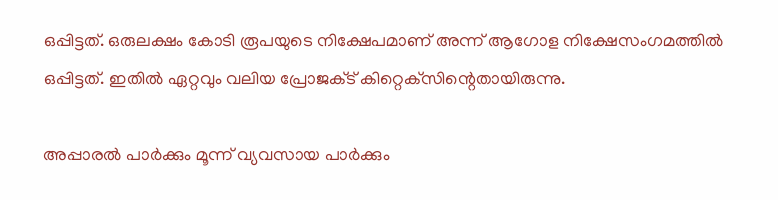ഒപ്പിട്ടത്. ഒരുലക്ഷം കോടി രൂപയുടെ നിക്ഷേപമാണ് അന്ന് ആഗോള നിക്ഷേസംഗമത്തില്‍ ഒപ്പിട്ടത്. ഇതില്‍ ഏറ്റവും വലിയ പ്രോജക്‌ട് കിറ്റെക്‌സിന്റെതായിരുന്നു.

അപ്പാരല്‍ പാര്‍ക്കും മൂന്ന് വ്യവസായ പാര്‍ക്കും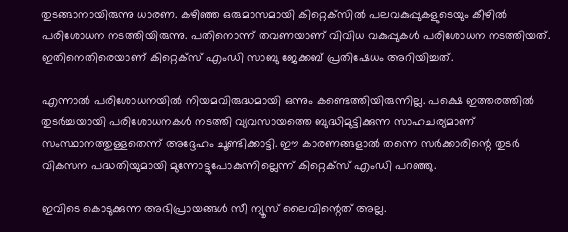തുടങ്ങാനായിരുന്നു ധാരണ. കഴിഞ്ഞ ഒരുമാസമായി കിറ്റെക്‌സില്‍ പലവകുപ്പുകളുടെയും കീഴില്‍ പരിശോധന നടത്തിയിരുന്നു. പതിനൊന്ന് തവണയാണ് വിവിധ വകുപ്പുകള്‍ പരിശോധന നടത്തിയത്. ഇതിനെതിരെയാണ് കിറ്റെക്‌സ് എംഡി സാബു ജേക്കബ് പ്രതിഷേധം അറിയിച്ചത്.

എന്നാല്‍ പരിശോധനയില്‍ നിയമവിരുദ്ധമായി ഒന്നും കണ്ടെത്തിയിരുന്നില്ല. പക്ഷെ ഇത്തരത്തില്‍ തുടര്‍ച്ചയായി പരിശോധനകള്‍ നടത്തി വ്യവസായത്തെ ബുദ്ധിമുട്ടിക്കുന്ന സാഹചര്യമാണ് സംസ്ഥാനത്തുള്ളതെന്ന് അദ്ദേഹം ചൂണ്ടിക്കാട്ടി. ഈ കാരണങ്ങളാൽ തന്നെ സര്‍ക്കാരിന്റെ തുടര്‍ വികസന പദ്ധതിയുമായി മുന്നോട്ടുപോകുന്നില്ലെന്ന് കിറ്റെക്‌സ് എംഡി പറഞ്ഞു.

ഇവിടെ കൊടുക്കുന്ന അഭിപ്രായങ്ങള്‍ സീ ന്യൂസ് ലൈവിന്റെത് അല്ല.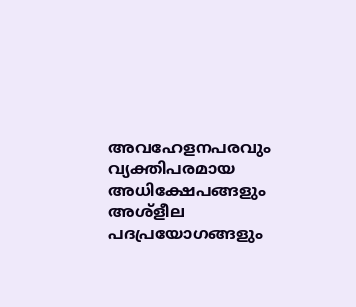അവഹേളനപരവും വ്യക്തിപരമായ അധിക്ഷേപങ്ങളും അശ്‌ളീല പദപ്രയോഗങ്ങളും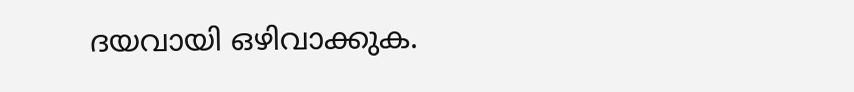ദയവായി ഒഴിവാക്കുക.